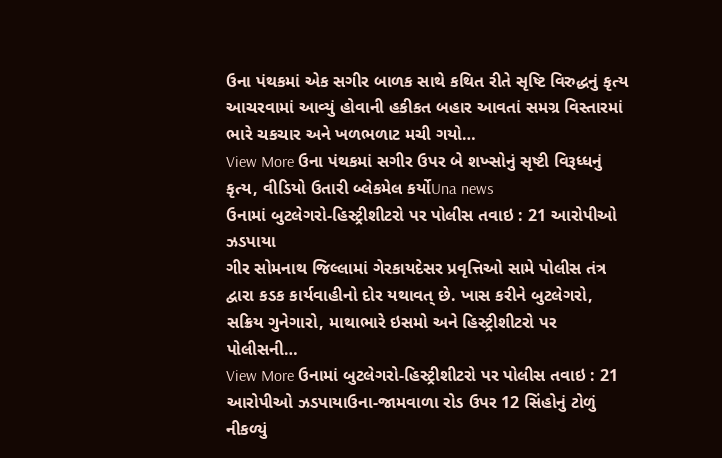ઉના પંથકમાં એક સગીર બાળક સાથે કથિત રીતે સૃષ્ટિ વિરુદ્ધનું કૃત્ય આચરવામાં આવ્યું હોવાની હકીકત બહાર આવતાં સમગ્ર વિસ્તારમાં ભારે ચકચાર અને ખળભળાટ મચી ગયો…
View More ઉના પંથકમાં સગીર ઉપર બે શખ્સોનું સૃષ્ટી વિરૂધ્ધનું કૃત્ય, વીડિયો ઉતારી બ્લેકમેલ કર્યોUna news
ઉનામાં બુટલેગરો-હિસ્ટ્રીશીટરો પર પોલીસ તવાઇ : 21 આરોપીઓ ઝડપાયા
ગીર સોમનાથ જિલ્લામાં ગેરકાયદેસર પ્રવૃત્તિઓ સામે પોલીસ તંત્ર દ્વારા કડક કાર્યવાહીનો દોર યથાવત્ છે. ખાસ કરીને બુટલેગરો, સક્રિય ગુનેગારો, માથાભારે ઇસમો અને હિસ્ટ્રીશીટરો પર પોલીસની…
View More ઉનામાં બુટલેગરો-હિસ્ટ્રીશીટરો પર પોલીસ તવાઇ : 21 આરોપીઓ ઝડપાયાઉના-જામવાળા રોડ ઉપર 12 સિંહોનું ટોળું નીકળ્યું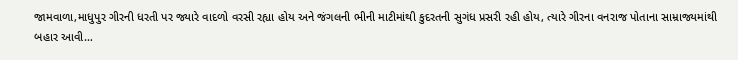જામવાળા,માધુપુર ગીરની ધરતી પર જ્યારે વાદળો વરસી રહ્યા હોય અને જંગલની ભીની માટીમાંથી કુદરતની સુગંધ પ્રસરી રહી હોય, ત્યારે ગીરના વનરાજ પોતાના સામ્રાજ્યમાંથી બહાર આવી…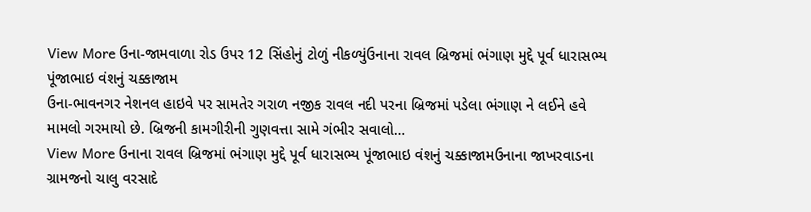View More ઉના-જામવાળા રોડ ઉપર 12 સિંહોનું ટોળું નીકળ્યુંઉનાના રાવલ બ્રિજમાં ભંગાણ મુદ્દે પૂર્વ ધારાસભ્ય પૂંજાભાઇ વંશનું ચક્કાજામ
ઉના-ભાવનગર નેશનલ હાઇવે પર સામતેર ગરાળ નજીક રાવલ નદી પરના બ્રિજમાં પડેલા ભંગાણ ને લઈને હવે મામલો ગરમાયો છે. બ્રિજની કામગીરીની ગુણવત્તા સામે ગંભીર સવાલો…
View More ઉનાના રાવલ બ્રિજમાં ભંગાણ મુદ્દે પૂર્વ ધારાસભ્ય પૂંજાભાઇ વંશનું ચક્કાજામઉનાના જાખરવાડના ગ્રામજનો ચાલુ વરસાદે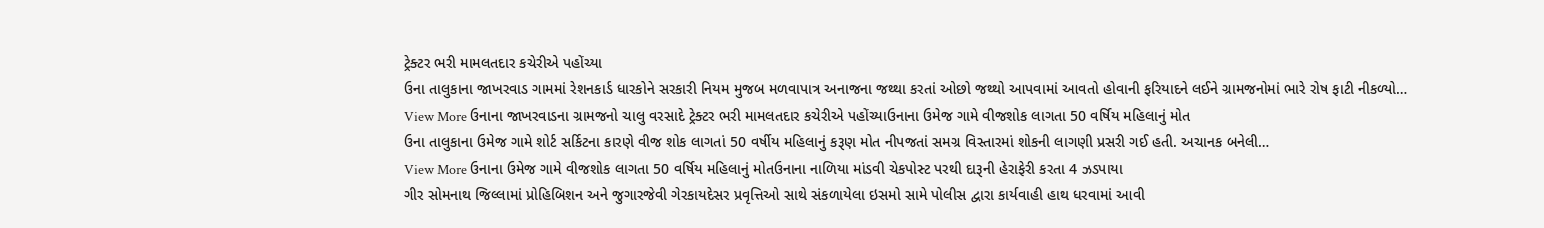ટ્રેક્ટર ભરી મામલતદાર કચેરીએ પહોંચ્યા
ઉના તાલુકાના જાખરવાડ ગામમાં રેશનકાર્ડ ધારકોને સરકારી નિયમ મુજબ મળવાપાત્ર અનાજના જથ્થા કરતાં ઓછો જથ્થો આપવામાં આવતો હોવાની ફરિયાદને લઈને ગ્રામજનોમાં ભારે રોષ ફાટી નીકળ્યો…
View More ઉનાના જાખરવાડના ગ્રામજનો ચાલુ વરસાદે ટ્રેક્ટર ભરી મામલતદાર કચેરીએ પહોંચ્યાઉનાના ઉમેજ ગામે વીજશોક લાગતા 50 વર્ષિય મહિલાનું મોત
ઉના તાલુકાના ઉમેજ ગામે શોર્ટ સર્કિટના કારણે વીજ શોક લાગતાં 50 વર્ષીય મહિલાનું કરૂણ મોત નીપજતાં સમગ્ર વિસ્તારમાં શોકની લાગણી પ્રસરી ગઈ હતી. અચાનક બનેલી…
View More ઉનાના ઉમેજ ગામે વીજશોક લાગતા 50 વર્ષિય મહિલાનું મોતઉનાના નાળિયા માંડવી ચેકપોસ્ટ પરથી દારૂની હેરાફેરી કરતા 4 ઝડપાયા
ગીર સોમનાથ જિલ્લામાં પ્રોહિબિશન અને જુગારજેવી ગેરકાયદેસર પ્રવૃત્તિઓ સાથે સંકળાયેલા ઇસમો સામે પોલીસ દ્વારા કાર્યવાહી હાથ ધરવામાં આવી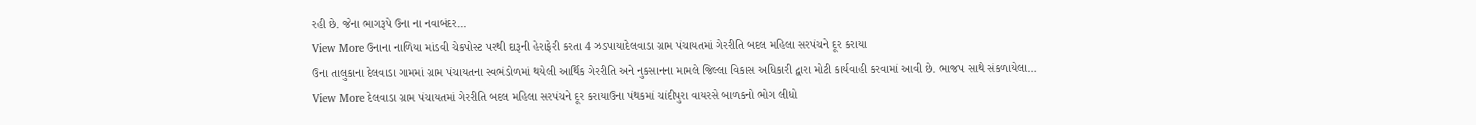રહી છે. જેના ભાગરૂપે ઉના ના નવાબંદર…
View More ઉનાના નાળિયા માંડવી ચેકપોસ્ટ પરથી દારૂની હેરાફેરી કરતા 4 ઝડપાયાદેલવાડા ગ્રામ પંચાયતમાં ગેરરીતિ બદલ મહિલા સરપંચને દૂર કરાયા
ઉના તાલુકાના દેલવાડા ગામમાં ગ્રામ પંચાયતના સ્વભંડોળમાં થયેલી આર્થિક ગેરરીતિ અને નુકસાનના મામલે જિલ્લા વિકાસ અધિકારી દ્વારા મોટી કાર્યવાહી કરવામાં આવી છે. ભાજપ સાથે સંકળાયેલા…
View More દેલવાડા ગ્રામ પંચાયતમાં ગેરરીતિ બદલ મહિલા સરપંચને દૂર કરાયાઉના પંથકમાં ચાંદીપુરા વાયરસે બાળકનો ભોગ લીધો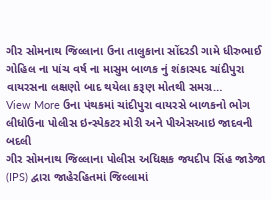ગીર સોમનાથ જિલ્લાના ઉના તાલુકાના સોંદરડી ગામે ધીરુભાઈ ગોહિલ ના પાંચ વર્ષ ના માસુમ બાળક નું શંકાસ્પદ ચાંદીપુરા વાયરસના લક્ષણો બાદ થયેલા કરૂણ મોતથી સમગ્ર…
View More ઉના પંથકમાં ચાંદીપુરા વાયરસે બાળકનો ભોગ લીધોઉના પોલીસ ઇન્સ્પેકટર મોરી અને પીએસઆઇ જાદવની બદલી
ગીર સોમનાથ જિલ્લાના પોલીસ અધિક્ષક જયદીપ સિંહ જાડેજા (IPS) દ્વારા જાહેરહિતમાં જિલ્લામાં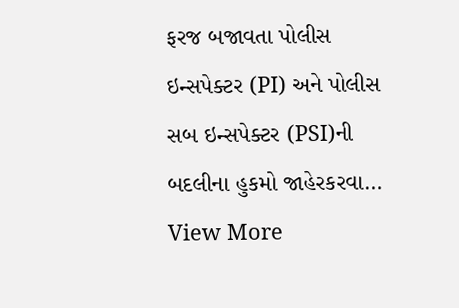ફરજ બજાવતા પોલીસ ઇન્સપેક્ટર (PI) અને પોલીસ સબ ઇન્સપેક્ટર (PSI)ની બદલીના હુકમો જાહેરકરવા…
View More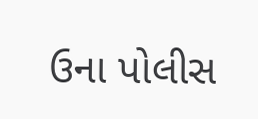ઉના પોલીસ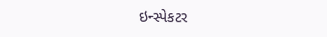ઇન્સ્પેકટર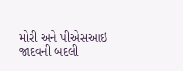મોરી અને પીએસઆઇ જાદવની બદલી